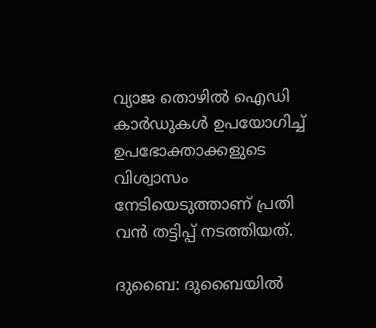വ്യാജ തൊഴില്‍ ഐഡി കാര്‍ഡുകള്‍ ഉപയോഗിച്ച് ഉപഭോക്താക്കളുടെ വിശ്വാസം നേടിയെടുത്താണ് പ്രതി വൻ തട്ടിപ്പ് നടത്തിയത്.

ദുബൈ: ദുബൈയില്‍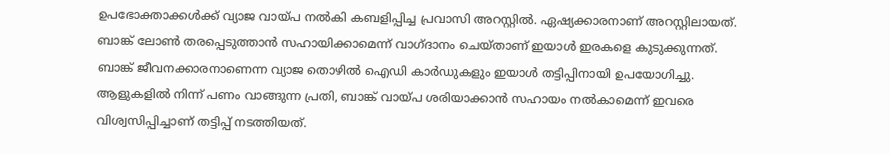ഉപഭോക്താക്കള്‍ക്ക് വ്യാജ വായ്പ നല്‍കി കബളിപ്പിച്ച പ്രവാസി അറസ്റ്റില്‍. ഏഷ്യക്കാരനാണ് അറസ്റ്റിലായത്. ബാങ്ക് ലോൺ തരപ്പെടുത്താന്‍ സഹായിക്കാമെന്ന് വാഗ്ദാനം ചെയ്താണ് ഇയാള്‍ ഇരകളെ കുടുക്കുന്നത്. ബാങ്ക് ജീവനക്കാരനാണെന്ന വ്യാജ തൊഴില്‍ ഐഡി കാര്‍ഡുകളും ഇയാള്‍ തട്ടിപ്പിനായി ഉപയോഗിച്ചു. ആളുകളില്‍ നിന്ന് പണം വാങ്ങുന്ന പ്രതി, ബാങ്ക് വായ്പ ശരിയാക്കാന്‍ സഹായം നല്‍കാമെന്ന് ഇവരെ വിശ്വസിപ്പിച്ചാണ് തട്ടിപ്പ് നടത്തിയത്.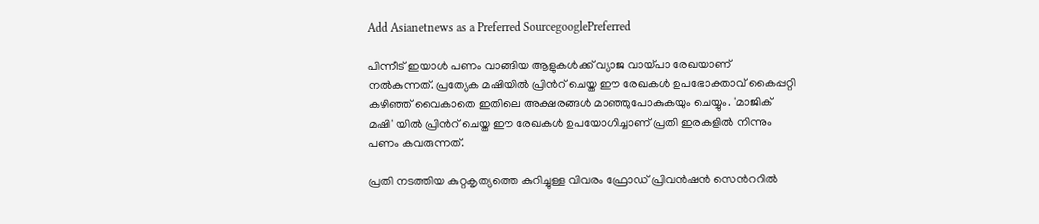Add Asianetnews as a Preferred SourcegooglePreferred

പിന്നീട് ഇയാള്‍ പണം വാങ്ങിയ ആളുകള്‍ക്ക് വ്യാജ വായ്പാ രേഖയാണ് നല്‍കുന്നത്. പ്രത്യേക മഷിയില്‍ പ്രിന്‍റ് ചെയ്ത ഈ രേഖകള്‍ ഉപഭോക്താവ് കൈപ്പറ്റി കഴിഞ്ഞ് വൈകാതെ ഇതിലെ അക്ഷരങ്ങള്‍ മാഞ്ഞുപോകുകയും ചെയ്യും. 'മാജിക് മഷി' യിൽ പ്രിന്‍റ് ചെയ്ത ഈ രേഖകള്‍ ഉപയോഗിച്ചാണ് പ്രതി ഇരകളില്‍ നിന്നും പണം കവരുന്നത്.

പ്രതി നടത്തിയ കുറ്റകൃത്യത്തെ കുറിച്ചുള്ള വിവരം ഫ്രോഡ് പ്രിവന്‍ഷന്‍ സെന്‍ററില്‍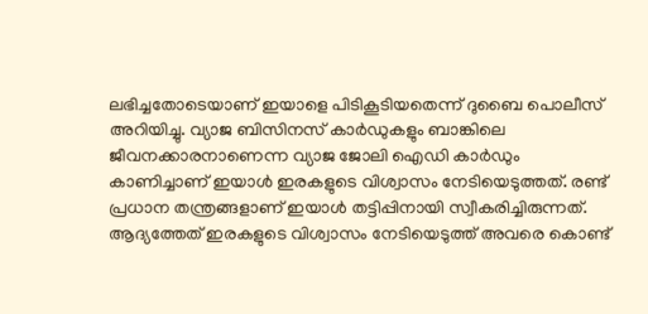ലഭിച്ചതോടെയാണ് ഇയാളെ പിടികൂടിയതെന്ന് ദുബൈ പൊലീസ് അറിയിച്ചു. വ്യാജ ബിസിനസ് കാര്‍ഡുകളും ബാങ്കിലെ ജീവനക്കാരനാണെന്ന വ്യാജ ജോലി ഐഡി കാര്‍ഡും കാണിച്ചാണ് ഇയാള്‍ ഇരകളുടെ വിശ്വാസം നേടിയെടുത്തത്. രണ്ട് പ്രധാന തന്ത്രങ്ങളാണ് ഇയാള്‍ തട്ടിപ്പിനായി സ്വീകരിച്ചിരുന്നത്. ആദ്യത്തേത് ഇരകളുടെ വിശ്വാസം നേടിയെടുത്ത് അവരെ കൊണ്ട്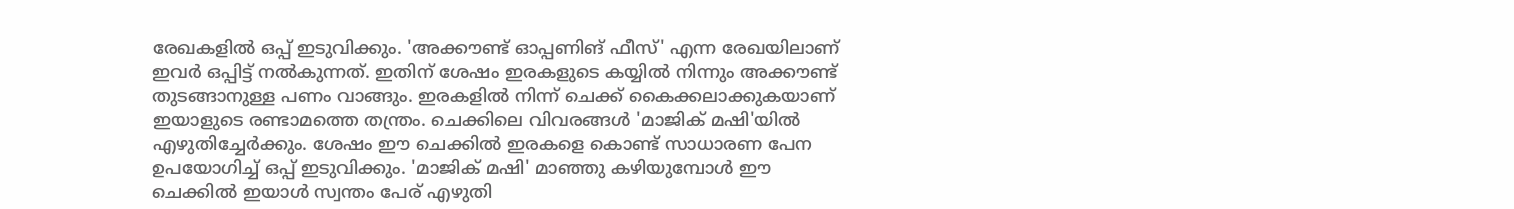രേഖകളില്‍ ഒപ്പ് ഇടുവിക്കും. 'അക്കൗണ്ട് ഓപ്പണിങ് ഫീസ്' എന്ന രേഖയിലാണ് ഇവര്‍ ഒപ്പിട്ട് നല്‍കുന്നത്. ഇതിന് ശേഷം ഇരകളുടെ കയ്യില്‍ നിന്നും അക്കൗണ്ട് തുടങ്ങാനുള്ള പണം വാങ്ങും. ഇരകളില്‍ നിന്ന് ചെക്ക് കൈക്കലാക്കുകയാണ് ഇയാളുടെ രണ്ടാമത്തെ തന്ത്രം. ചെക്കിലെ വിവരങ്ങൾ 'മാജിക് മഷി'യില്‍ എഴുതിച്ചേര്‍ക്കും. ശേഷം ഈ ചെക്കില്‍ ഇരകളെ കൊണ്ട് സാധാരണ പേന ഉപയോഗിച്ച് ഒപ്പ് ഇടുവിക്കും. 'മാജിക് മഷി' മാഞ്ഞു കഴിയുമ്പോള്‍ ഈ ചെക്കില്‍ ഇയാള്‍ സ്വന്തം പേര് എഴുതി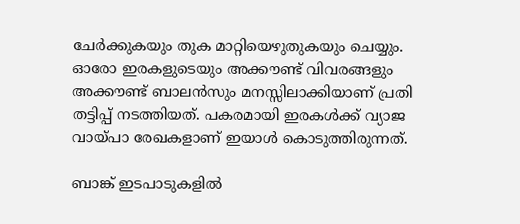ചേര്‍ക്കുകയും തുക മാറ്റിയെഴുതുകയും ചെയ്യും. ഓരോ ഇരകളുടെയും അക്കൗണ്ട് വിവരങ്ങളും അക്കൗണ്ട് ബാലന്‍സും മനസ്സിലാക്കിയാണ് പ്രതി തട്ടിപ്പ് നടത്തിയത്. പകരമായി ഇരകൾക്ക് വ്യാജ വായ്പാ രേഖകളാണ് ഇയാള്‍ കൊടുത്തിരുന്നത്.

ബാങ്ക് ഇടപാടുകളില്‍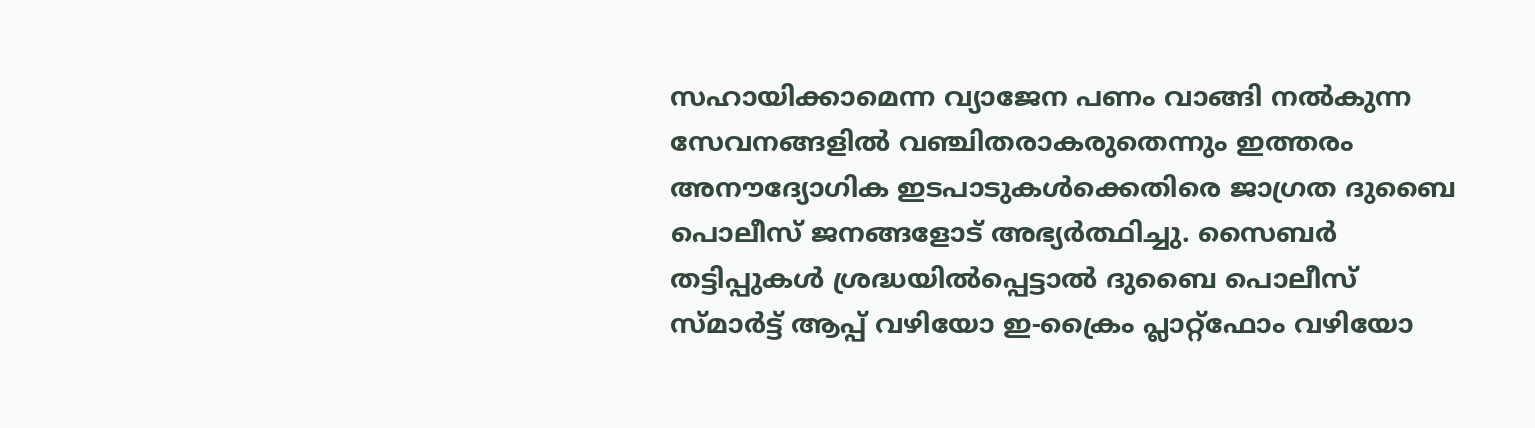സഹായിക്കാമെന്ന വ്യാജേന പണം വാങ്ങി നല്‍കുന്ന സേവനങ്ങളില്‍ വഞ്ചിതരാകരുതെന്നും ഇത്തരം അനൗദ്യോഗിക ഇടപാടുകള്‍ക്കെതിരെ ജാഗ്രത ദുബൈ പൊലീസ് ജനങ്ങളോട് അഭ്യര്‍ത്ഥിച്ചു. സൈബര്‍ തട്ടിപ്പുകള്‍ ശ്രദ്ധയില്‍പ്പെട്ടാല്‍ ദുബൈ പൊലീസ് സ്മാര്‍ട്ട് ആപ്പ് വഴിയോ ഇ-ക്രൈം പ്ലാറ്റ്‍ഫോം വഴിയോ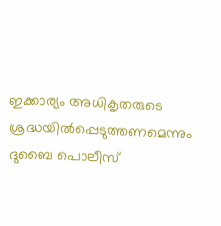ഇക്കാര്യം അധികൃതരുടെ ശ്രദ്ധയില്‍പ്പെടുത്തണമെന്നും ദുബൈ പൊലീസ്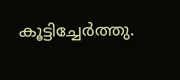കൂട്ടിച്ചേര്‍ത്തു.